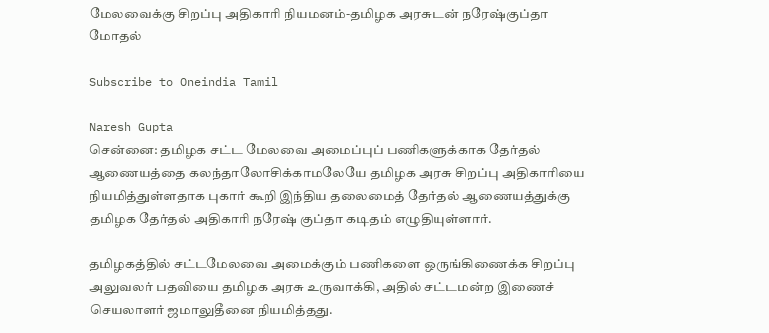மேலவைக்கு சிறப்பு அதிகாரி நியமனம்-தமிழக அரசுடன் நரேஷ்குப்தா மோதல்

Subscribe to Oneindia Tamil

Naresh Gupta
சென்னை: தமிழக சட்ட மேலவை அமைப்புப் பணிகளுக்காக தேர்தல் ஆணையத்தை கலந்தாலோசிக்காமலேயே தமிழக அரசு சிறப்பு அதிகாரியை நியமித்துள்ளதாக புகார் கூறி இந்திய தலைமைத் தேர்தல் ஆணையத்துக்கு தமிழக தேர்தல் அதிகாரி நரேஷ் குப்தா கடிதம் எழுதியுள்ளார்.

தமிழகத்தில் சட்டமேலவை அமைக்கும் பணிகளை ஒருங்கிணைக்க சிறப்பு அலுவலர் பதவியை தமிழக அரசு உருவாக்கி, அதில் சட்டமன்ற இணைச் செயலாளர் ஜமாலுதீனை நியமித்தது.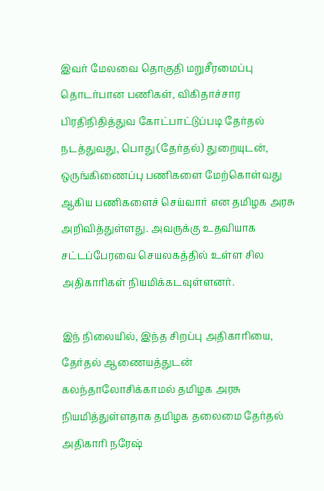இவர் மேலவை தொகுதி மறுசீரமைப்பு தொடர்பான பணிகள், விகிதாச்சார பிரதிநிதித்துவ கோட்பாட்டுப்படி தேர்தல் நடத்துவது, பொது (தேர்தல்) துறையுடன், ஒருங்கிணைப்பு பணிகளை மேற்கொள்வது ஆகிய பணிகளைச் செய்வார் என தமிழக அரசு அறிவித்துள்ளது. அவருக்கு உதவியாக சட்டப்பேரவை செயலகத்தில் உள்ள சில அதிகாரிகள் நியமிக்கடவுள்ளனர்.

இந் நிலையில், இந்த சிறப்பு அதிகாரியை, தேர்தல் ஆணையத்துடன் கலந்தாலோசிக்காமல் தமிழக அரசு நியமித்துள்ளதாக தமிழக தலைமை தேர்தல் அதிகாரி நரேஷ்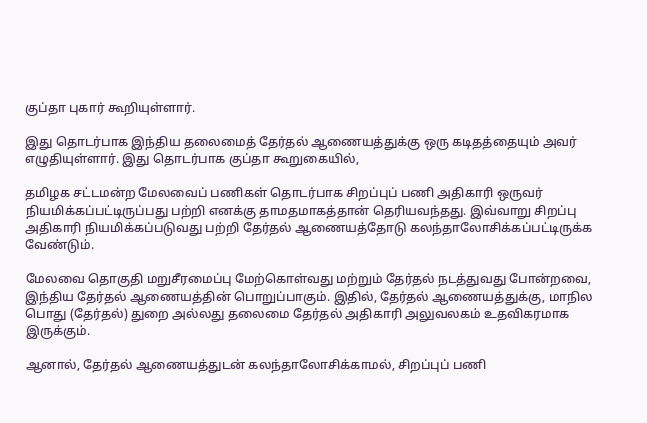குப்தா புகார் கூறியுள்ளார்.

இது தொடர்பாக இந்திய தலைமைத் தேர்தல் ஆணையத்துக்கு ஒரு கடிதத்தையும் அவர் எழுதியுள்ளார். இது தொடர்பாக குப்தா கூறுகையில்,

தமிழக சட்டமன்ற மேலவைப் பணிகள் தொடர்பாக சிறப்புப் பணி அதிகாரி ஒருவர் நியமிக்கப்பட்டிருப்பது பற்றி எனக்கு தாமதமாகத்தான் தெரியவந்தது. இவ்வாறு சிறப்பு அதிகாரி நியமிக்கப்படுவது பற்றி தேர்தல் ஆணையத்தோடு கலந்தாலோசிக்கப்பட்டிருக்க வேண்டும்.

மேலவை தொகுதி மறுசீரமைப்பு மேற்கொள்வது மற்றும் தேர்தல் நடத்துவது போன்றவை, இந்திய தேர்தல் ஆணையத்தின் பொறுப்பாகும். இதில், தேர்தல் ஆணையத்துக்கு, மாநில பொது (தேர்தல்) துறை அல்லது தலைமை தேர்தல் அதிகாரி அலுவலகம் உதவிகரமாக இருக்கும்.

ஆனால், தேர்தல் ஆணையத்துடன் கலந்தாலோசிக்காமல், சிறப்புப் பணி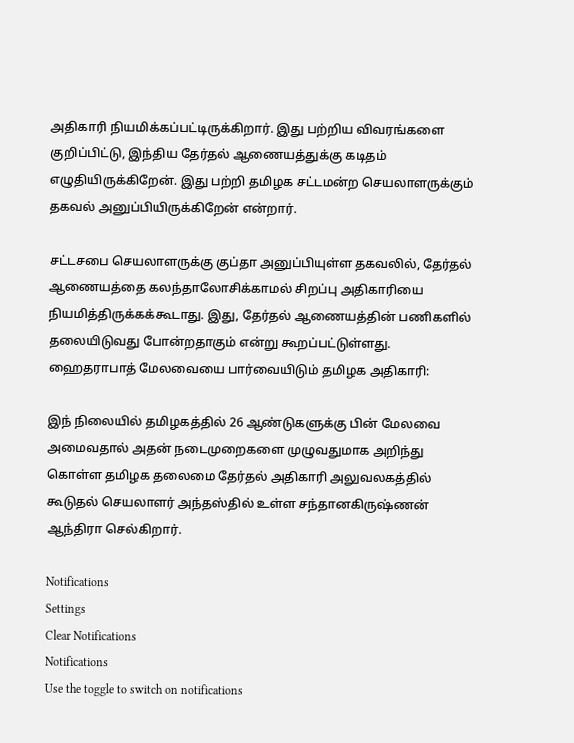அதிகாரி நியமிக்கப்பட்டிருக்கிறார். இது பற்றிய விவரங்களை குறிப்பிட்டு, இந்திய தேர்தல் ஆணையத்துக்கு கடிதம் எழுதியிருக்கிறேன். இது பற்றி தமிழக சட்டமன்ற செயலாளருக்கும் தகவல் அனுப்பியிருக்கிறேன் என்றார்.

சட்டசபை செயலாளருக்கு குப்தா அனுப்பியுள்ள தகவலில், தேர்தல் ஆணையத்தை கலந்தாலோசிக்காமல் சிறப்பு அதிகாரியை நியமித்திருக்கக்கூடாது. இது, தேர்தல் ஆணையத்தின் பணிகளில் தலையிடுவது போன்றதாகும் என்று கூறப்பட்டுள்ளது.
ஹைதராபாத் மேலவையை பார்வையிடும் தமிழக அதிகாரி:

இந் நிலையில் தமிழகத்தில் 26 ஆண்டுகளுக்கு பின் மேலவை அமைவதால் அதன் நடைமுறைகளை முழுவதுமாக அறிந்து கொள்ள தமிழக தலைமை தேர்தல் அதிகாரி அலுவலகத்தில் கூடுதல் செயலாளர் அந்தஸ்தில் உள்ள சந்தானகிருஷ்ணன் ஆந்திரா செல்கிறார்.

Notifications
Settings
Clear Notifications
Notifications
Use the toggle to switch on notifications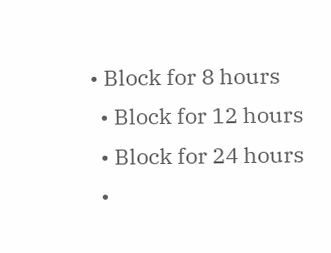• Block for 8 hours
  • Block for 12 hours
  • Block for 24 hours
  •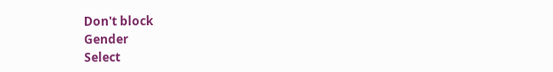Don't block
Gender
Select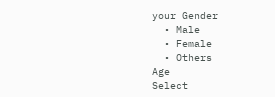your Gender
  • Male
  • Female
  • Others
Age
Select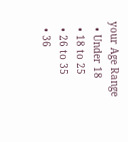your Age Range
  • Under 18
  • 18 to 25
  • 26 to 35
  • 36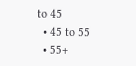to 45
  • 45 to 55
  • 55+